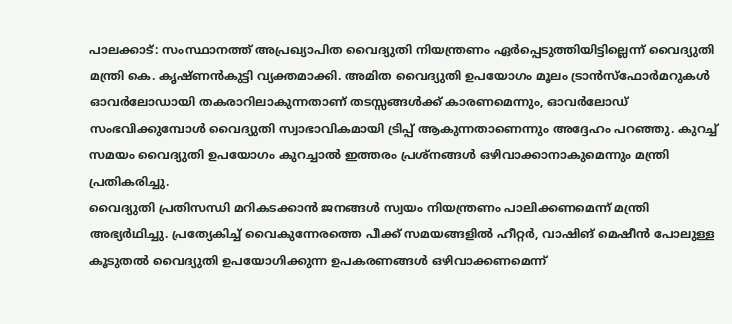പാലക്കാട്: സംസ്ഥാനത്ത് അപ്രഖ്യാപിത വൈദ്യുതി നിയന്ത്രണം ഏർപ്പെടുത്തിയിട്ടില്ലെന്ന് വൈദ്യുതി മന്ത്രി കെ. കൃഷ്ണൻകുട്ടി വ്യക്തമാക്കി. അമിത വൈദ്യുതി ഉപയോഗം മൂലം ട്രാൻസ്ഫോർമറുകൾ ഓവർലോഡായി തകരാറിലാകുന്നതാണ് തടസ്സങ്ങൾക്ക് കാരണമെന്നും, ഓവർലോഡ് സംഭവിക്കുമ്പോൾ വൈദ്യുതി സ്വാഭാവികമായി ട്രിപ്പ് ആകുന്നതാണെന്നും അദ്ദേഹം പറഞ്ഞു. കുറച്ച് സമയം വൈദ്യുതി ഉപയോഗം കുറച്ചാൽ ഇത്തരം പ്രശ്നങ്ങൾ ഒഴിവാക്കാനാകുമെന്നും മന്ത്രി പ്രതികരിച്ചു.
വൈദ്യുതി പ്രതിസന്ധി മറികടക്കാൻ ജനങ്ങൾ സ്വയം നിയന്ത്രണം പാലിക്കണമെന്ന് മന്ത്രി അഭ്യർഥിച്ചു. പ്രത്യേകിച്ച് വൈകുന്നേരത്തെ പീക്ക് സമയങ്ങളിൽ ഹീറ്റർ, വാഷിങ് മെഷീൻ പോലുള്ള കൂടുതൽ വൈദ്യുതി ഉപയോഗിക്കുന്ന ഉപകരണങ്ങൾ ഒഴിവാക്കണമെന്ന്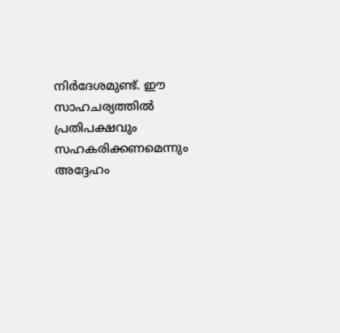നിർദേശമുണ്ട്. ഈ സാഹചര്യത്തിൽ പ്രതിപക്ഷവും സഹകരിക്കണമെന്നും അദ്ദേഹം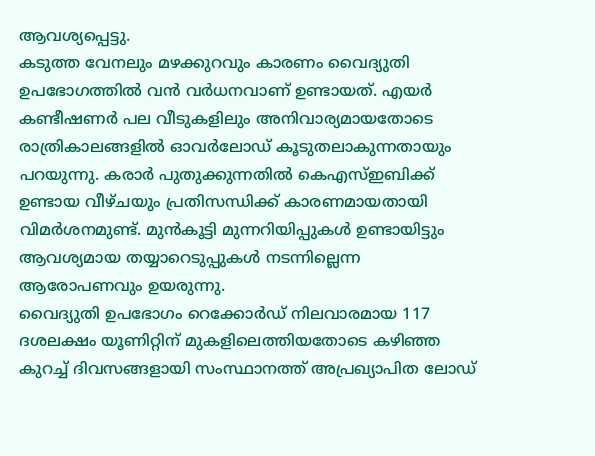ആവശ്യപ്പെട്ടു.
കടുത്ത വേനലും മഴക്കുറവും കാരണം വൈദ്യുതി ഉപഭോഗത്തിൽ വൻ വർധനവാണ് ഉണ്ടായത്. എയർ കണ്ടീഷണർ പല വീടുകളിലും അനിവാര്യമായതോടെ രാത്രികാലങ്ങളിൽ ഓവർലോഡ് കൂടുതലാകുന്നതായും പറയുന്നു. കരാർ പുതുക്കുന്നതിൽ കെഎസ്ഇബിക്ക് ഉണ്ടായ വീഴ്ചയും പ്രതിസന്ധിക്ക് കാരണമായതായി വിമർശനമുണ്ട്. മുൻകൂട്ടി മുന്നറിയിപ്പുകൾ ഉണ്ടായിട്ടും ആവശ്യമായ തയ്യാറെടുപ്പുകൾ നടന്നില്ലെന്ന ആരോപണവും ഉയരുന്നു.
വൈദ്യുതി ഉപഭോഗം റെക്കോർഡ് നിലവാരമായ 117 ദശലക്ഷം യൂണിറ്റിന് മുകളിലെത്തിയതോടെ കഴിഞ്ഞ കുറച്ച് ദിവസങ്ങളായി സംസ്ഥാനത്ത് അപ്രഖ്യാപിത ലോഡ്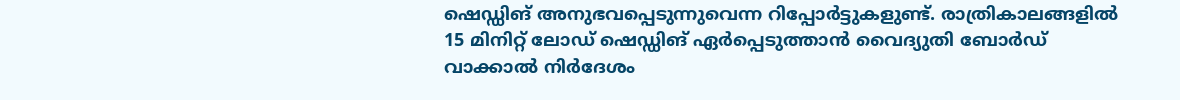ഷെഡ്ഡിങ് അനുഭവപ്പെടുന്നുവെന്ന റിപ്പോർട്ടുകളുണ്ട്. രാത്രികാലങ്ങളിൽ 15 മിനിറ്റ് ലോഡ് ഷെഡ്ഡിങ് ഏർപ്പെടുത്താൻ വൈദ്യുതി ബോർഡ് വാക്കാൽ നിർദേശം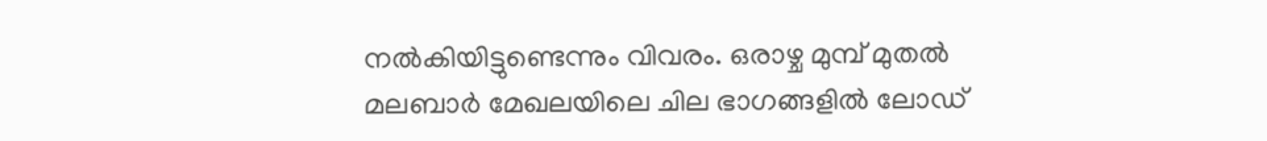നൽകിയിട്ടുണ്ടെന്നും വിവരം. ഒരാഴ്ച മുമ്പ് മുതൽ മലബാർ മേഖലയിലെ ചില ഭാഗങ്ങളിൽ ലോഡ്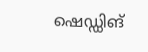ഷെഡ്ഡിങ്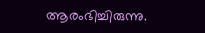ആരംഭിച്ചിരുന്നു.